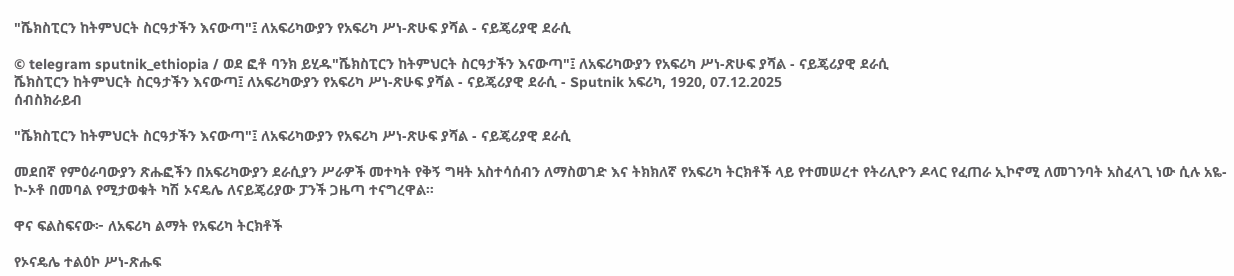"ሼክስፒርን ከትምህርት ስርዓታችን እናውጣ"፤ ለአፍሪካውያን የአፍሪካ ሥነ-ጽሁፍ ያሻል - ናይጄሪያዊ ደራሲ

© telegram sputnik_ethiopia / ወደ ፎቶ ባንክ ይሂዱ"ሼክስፒርን ከትምህርት ስርዓታችን እናውጣ"፤ ለአፍሪካውያን የአፍሪካ ሥነ-ጽሁፍ ያሻል - ናይጄሪያዊ ደራሲ
ሼክስፒርን ከትምህርት ስርዓታችን እናውጣ፤ ለአፍሪካውያን የአፍሪካ ሥነ-ጽሁፍ ያሻል - ናይጄሪያዊ ደራሲ - Sputnik አፍሪካ, 1920, 07.12.2025
ሰብስክራይብ

"ሼክስፒርን ከትምህርት ስርዓታችን እናውጣ"፤ ለአፍሪካውያን የአፍሪካ ሥነ-ጽሁፍ ያሻል - ናይጄሪያዊ ደራሲ

መደበኛ የምዕራባውያን ጽሑፎችን በአፍሪካውያን ደራሲያን ሥራዎች መተካት የቅኝ ግዛት አስተሳሰብን ለማስወገድ እና ትክክለኛ የአፍሪካ ትርክቶች ላይ የተመሠረተ የትሪሊዮን ዶላር የፈጠራ ኢኮኖሚ ለመገንባት አስፈላጊ ነው ሲሉ አዬ-ኮ-ኦቶ በመባል የሚታወቁት ካሽ ኦናዴሌ ለናይጄሪያው ፓንች ጋዜጣ ተናግረዋል።

ዋና ፍልስፍናው፦ ለአፍሪካ ልማት የአፍሪካ ትርክቶች

የኦናዴሌ ተልዕኮ ሥነ-ጽሑፍ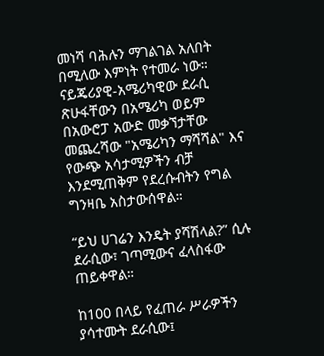መነሻ ባሕሉን ማገልገል አለበት በሚለው እምነት የተመራ ነው። ናይጄሪያዊ-አሜሪካዊው ደራሲ ጽሁፋቸውን በአሜሪካ ወይም በአውሮፓ አውድ መቃኘታቸው መጨረሻው "አሜሪካን ማሻሻል" እና የውጭ አሳታሚዎችን ብቻ እንደሚጠቅም የደረሱብትን የግል ግንዛቤ አስታውሰዋል።

“ይህ ሀገሬን እንዴት ያሻሽላል?” ሲሉ ደራሲው፣ ገጣሚውና ፈላስፋው ጠይቀዋል።

ከ100 በላይ የፈጠራ ሥራዎችን ያሳተሙት ደራሲው፤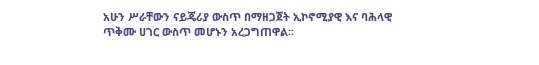አሁን ሥራቸውን ናይጄሪያ ውስጥ በማዘጋጀት ኢኮኖሚያዊ እና ባሕላዊ ጥቅሙ ሀገር ውስጥ መሆኑን አረጋግጠዋል፡፡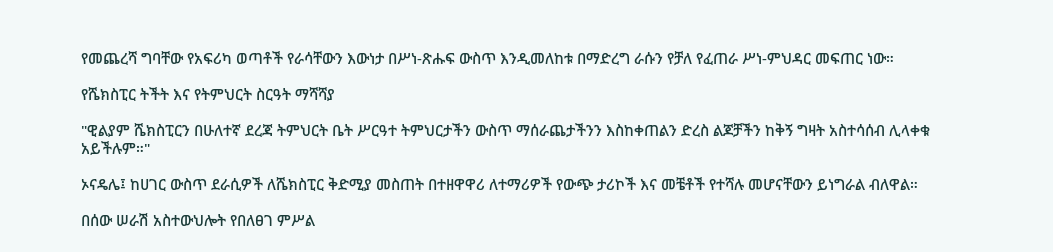የመጨረሻ ግባቸው የአፍሪካ ወጣቶች የራሳቸውን እውነታ በሥነ-ጽሑፍ ውስጥ እንዲመለከቱ በማድረግ ራሱን የቻለ የፈጠራ ሥነ-ምህዳር መፍጠር ነው።

የሼክስፒር ትችት እና የትምህርት ስርዓት ማሻሻያ

"ዊልያም ሼክስፒርን በሁለተኛ ደረጃ ትምህርት ቤት ሥርዓተ ትምህርታችን ውስጥ ማሰራጨታችንን እስከቀጠልን ድረስ ልጆቻችን ከቅኝ ግዛት አስተሳሰብ ሊላቀቁ አይችሉም።"

ኦናዴሌ፤ ከሀገር ውስጥ ደራሲዎች ለሼክስፒር ቅድሚያ መስጠት በተዘዋዋሪ ለተማሪዎች የውጭ ታሪኮች እና መቼቶች የተሻሉ መሆናቸውን ይነግራል ብለዋል።

በሰው ሠራሽ አስተውህሎት የበለፀገ ምሥል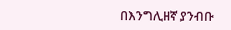በእንግሊዘኛ ያንብቡ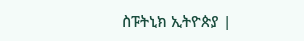ስፑትኒክ ኢትዮጵያ |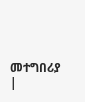መተግበሪያ |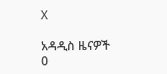X

አዳዲስ ዜናዎች
0